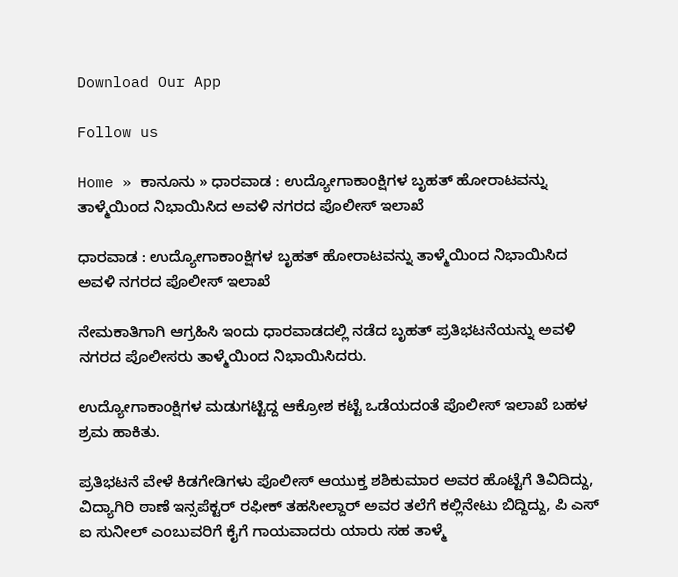Download Our App

Follow us

Home » ಕಾನೂನು » ಧಾರವಾಡ : ಉದ್ಯೋಗಾಕಾಂಕ್ಷಿಗಳ ಬೃಹತ್ ಹೋರಾಟವನ್ನು ತಾಳ್ಮೆಯಿಂದ ನಿಭಾಯಿಸಿದ ಅವಳಿ ನಗರದ ಪೊಲೀಸ್ ಇಲಾಖೆ

ಧಾರವಾಡ : ಉದ್ಯೋಗಾಕಾಂಕ್ಷಿಗಳ ಬೃಹತ್ ಹೋರಾಟವನ್ನು ತಾಳ್ಮೆಯಿಂದ ನಿಭಾಯಿಸಿದ ಅವಳಿ ನಗರದ ಪೊಲೀಸ್ ಇಲಾಖೆ

ನೇಮಕಾತಿಗಾಗಿ ಆಗ್ರಹಿಸಿ ಇಂದು ಧಾರವಾಡದಲ್ಲಿ ನಡೆದ ಬೃಹತ್ ಪ್ರತಿಭಟನೆಯನ್ನು ಅವಳಿ ನಗರದ ಪೊಲೀಸರು ತಾಳ್ಮೆಯಿಂದ ನಿಭಾಯಿಸಿದರು.

ಉದ್ಯೋಗಾಕಾಂಕ್ಷಿಗಳ ಮಡುಗಟ್ಟಿದ್ದ ಆಕ್ರೋಶ ಕಟ್ಟೆ ಒಡೆಯದಂತೆ ಪೊಲೀಸ್ ಇಲಾಖೆ ಬಹಳ ಶ್ರಮ ಹಾಕಿತು.

ಪ್ರತಿಭಟನೆ ವೇಳೆ ಕಿಡಗೇಡಿಗಳು ಪೊಲೀಸ್ ಆಯುಕ್ತ ಶಶಿಕುಮಾರ ಅವರ ಹೊಟ್ಟೆಗೆ ತಿವಿದಿದ್ದು, ವಿದ್ಯಾಗಿರಿ ಠಾಣೆ ಇನ್ಸಪೆಕ್ಟರ್ ರಫೀಕ್ ತಹಸೀಲ್ದಾರ್ ಅವರ ತಲೆಗೆ ಕಲ್ಲಿನೇಟು ಬಿದ್ದಿದ್ದು, ಪಿ ಎಸ್ ಐ ಸುನೀಲ್ ಎಂಬುವರಿಗೆ ಕೈಗೆ ಗಾಯವಾದರು ಯಾರು ಸಹ ತಾಳ್ಮೆ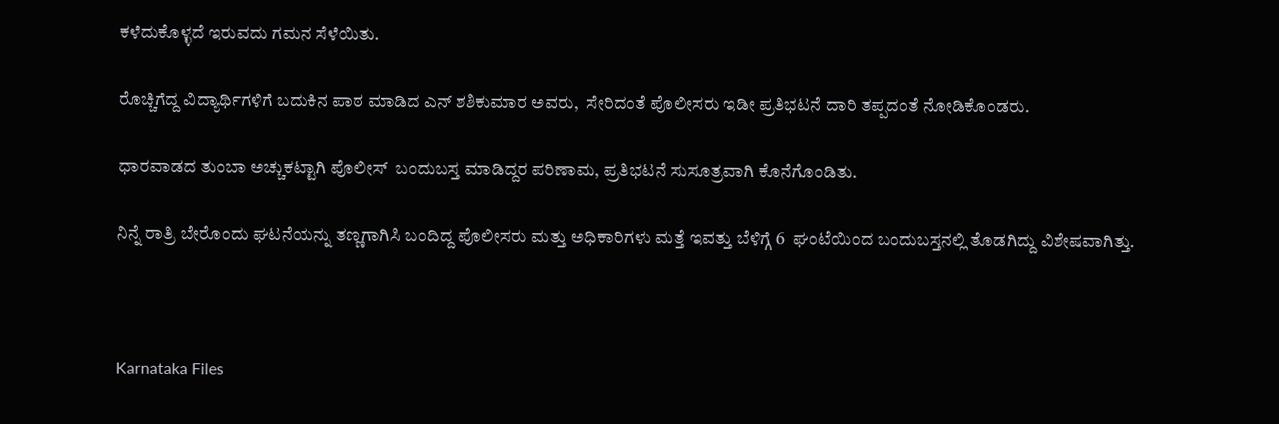ಕಳೆದುಕೊಳ್ಳದೆ ಇರುವದು ಗಮನ ಸೆಳೆಯಿತು.

ರೊಚ್ಚಿಗೆದ್ದ ವಿದ್ಯಾರ್ಥಿಗಳಿಗೆ ಬದುಕಿನ ಪಾಠ ಮಾಡಿದ ಎನ್ ಶಶಿಕುಮಾರ ಅವರು,  ಸೇರಿದಂತೆ ಪೊಲೀಸರು ಇಡೀ ಪ್ರತಿಭಟನೆ ದಾರಿ ತಪ್ಪದಂತೆ ನೋಡಿಕೊಂಡರು.

ಧಾರವಾಡದ ತುಂಬಾ ಅಚ್ಚುಕಟ್ಟಾಗಿ ಪೊಲೀಸ್  ಬಂದುಬಸ್ತ ಮಾಡಿದ್ದರ ಪರಿಣಾಮ, ಪ್ರತಿಭಟನೆ ಸುಸೂತ್ರವಾಗಿ ಕೊನೆಗೊಂಡಿತು.

ನಿನ್ನೆ ರಾತ್ರಿ ಬೇರೊಂದು ಘಟನೆಯನ್ನು ತಣ್ಣಗಾಗಿಸಿ ಬಂದಿದ್ದ ಪೊಲೀಸರು ಮತ್ತು ಅಧಿಕಾರಿಗಳು ಮತ್ತೆ ಇವತ್ತು ಬೆಳಿಗ್ಗೆ 6  ಘಂಟೆಯಿಂದ ಬಂದುಬಸ್ತನಲ್ಲಿ ತೊಡಗಿದ್ದು ವಿಶೇಷವಾಗಿತ್ತು.



Karnataka Files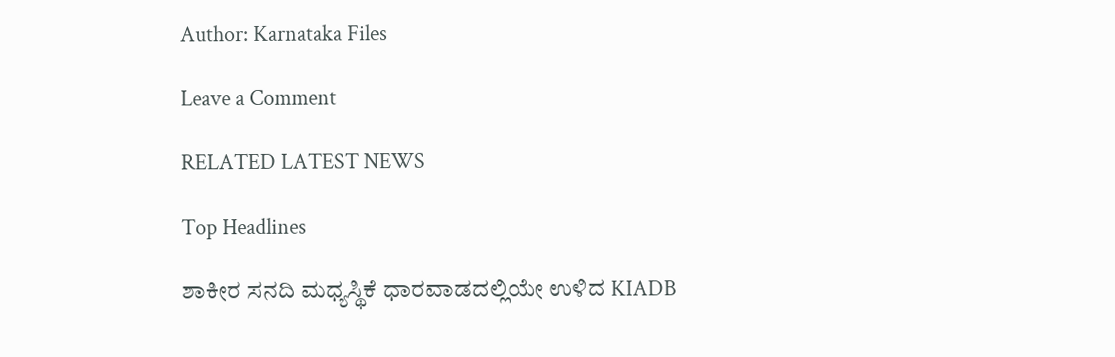Author: Karnataka Files

Leave a Comment

RELATED LATEST NEWS

Top Headlines

ಶಾಕೀರ ಸನದಿ ಮಧ್ಯಸ್ಥಿಕೆ ಧಾರವಾಡದಲ್ಲಿಯೇ ಉಳಿದ KIADB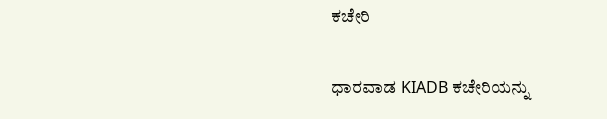ಕಚೇರಿ

ಧಾರವಾಡ KIADB ಕಚೇರಿಯನ್ನು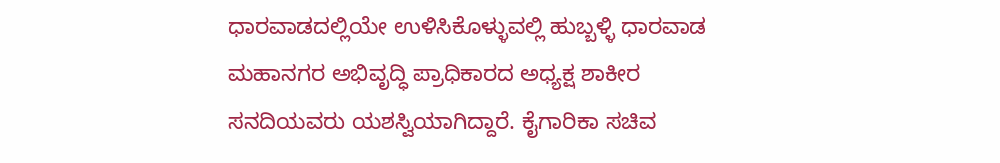ಧಾರವಾಡದಲ್ಲಿಯೇ ಉಳಿಸಿಕೊಳ್ಳುವಲ್ಲಿ ಹುಬ್ಬಳ್ಳಿ ಧಾರವಾಡ ಮಹಾನಗರ ಅಭಿವೃದ್ಧಿ ಪ್ರಾಧಿಕಾರದ ಅಧ್ಯಕ್ಷ ಶಾಕೀರ ಸನದಿಯವರು ಯಶಸ್ವಿಯಾಗಿದ್ದಾರೆ. ಕೈಗಾರಿಕಾ ಸಚಿವ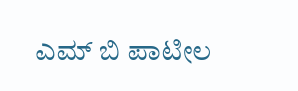ಎಮ್ ಬಿ ಪಾಟೀಲ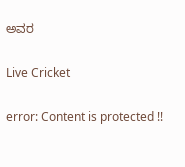ಅವರ

Live Cricket

error: Content is protected !!